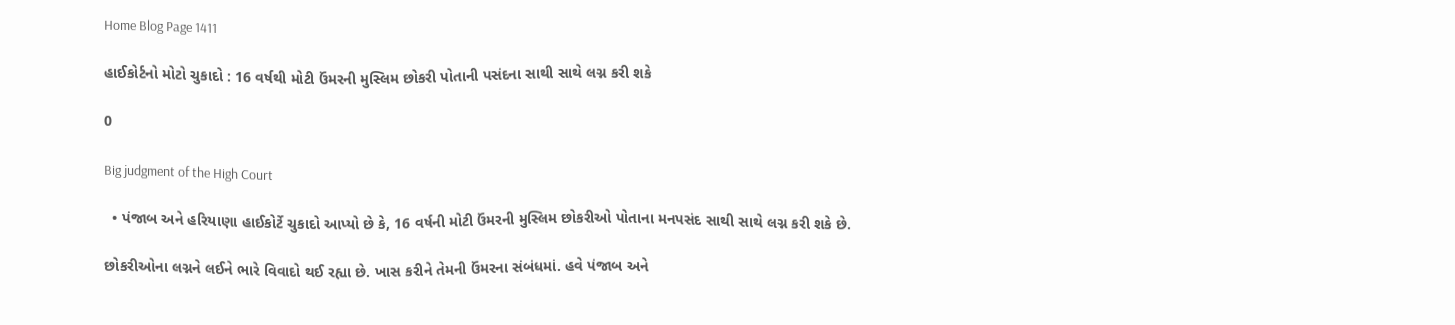Home Blog Page 1411

હાઈકોર્ટનો મોટો ચુકાદો : 16 વર્ષથી મોટી ઉંમરની મુસ્લિમ છોકરી પોતાની પસંદના સાથી સાથે લગ્ન કરી શકે

0

Big judgment of the High Court

  • પંજાબ અને હરિયાણા હાઈકોર્ટે ચુકાદો આપ્યો છે કે, 16 વર્ષની મોટી ઉંમરની મુસ્લિમ છોકરીઓ પોતાના મનપસંદ સાથી સાથે લગ્ન કરી શકે છે.

છોકરીઓના લગ્નને લઈને ભારે વિવાદો થઈ રહ્યા છે. ખાસ કરીને તેમની ઉંમરના સંબંધમાં. હવે પંજાબ અને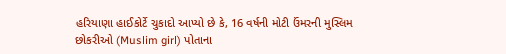હરિયાણા હાઈકોર્ટે ચુકાદો આપ્યો છે કે, 16 વર્ષની મોટી ઉંમરની મુસ્લિમ છોકરીઓ (Muslim girl) પોતાના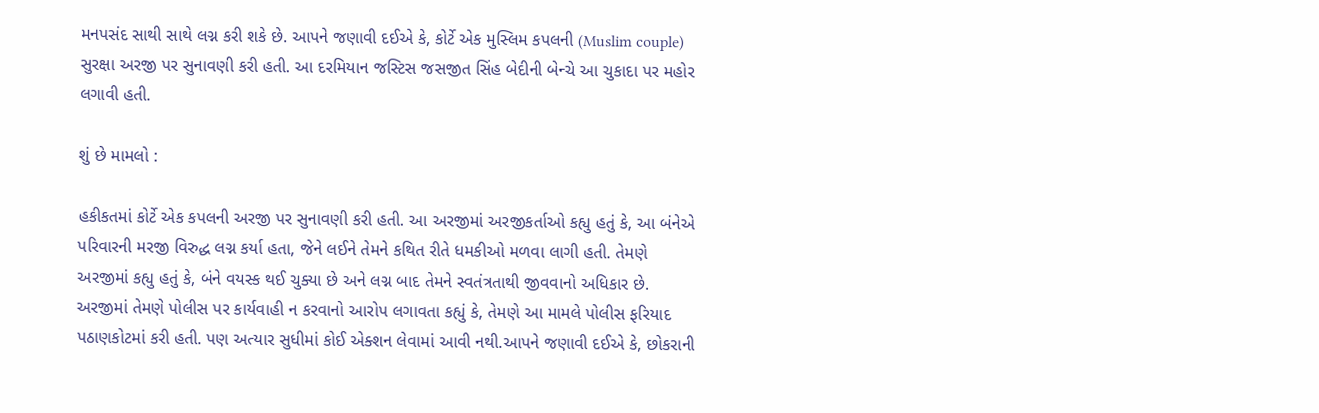મનપસંદ સાથી સાથે લગ્ન કરી શકે છે. આપને જણાવી દઈએ કે, કોર્ટે એક મુસ્લિમ કપલની (Muslim couple) સુરક્ષા અરજી પર સુનાવણી કરી હતી. આ દરમિયાન જસ્ટિસ જસજીત સિંહ બેદીની બેન્ચે આ ચુકાદા પર મહોર લગાવી હતી.

શું છે મામલો :

હકીકતમાં કોર્ટે એક કપલની અરજી પર સુનાવણી કરી હતી. આ અરજીમાં અરજીકર્તાઓ કહ્યુ હતું કે, આ બંનેએ પરિવારની મરજી વિરુદ્ધ લગ્ન કર્યા હતા, જેને લઈને તેમને કથિત રીતે ધમકીઓ મળવા લાગી હતી. તેમણે અરજીમાં કહ્યુ હતું કે, બંને વયસ્ક થઈ ચુક્યા છે અને લગ્ન બાદ તેમને સ્વતંત્રતાથી જીવવાનો અધિકાર છે. અરજીમાં તેમણે પોલીસ પર કાર્યવાહી ન કરવાનો આરોપ લગાવતા કહ્યું કે, તેમણે આ મામલે પોલીસ ફરિયાદ પઠાણકોટમાં કરી હતી. પણ અત્યાર સુધીમાં કોઈ એક્શન લેવામાં આવી નથી.આપને જણાવી દઈએ કે, છોકરાની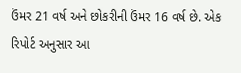ઉંમર 21 વર્ષ અને છોકરીની ઉંમર 16 વર્ષ છે. એક રિપોર્ટ અનુસાર આ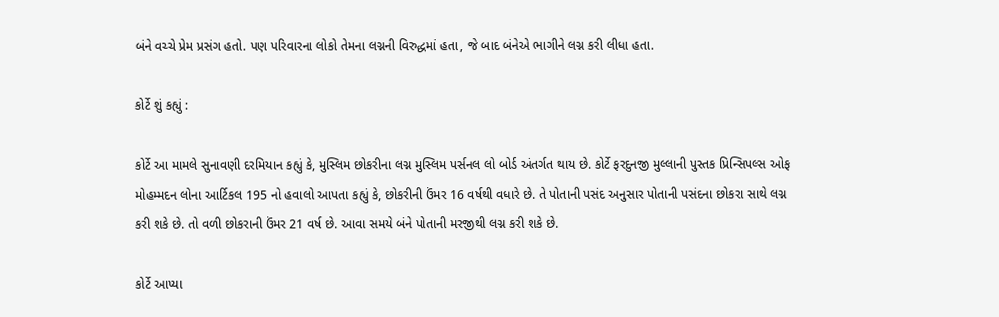બંને વચ્ચે પ્રેમ પ્રસંગ હતો. પણ પરિવારના લોકો તેમના લગ્નની વિરુદ્ધમાં હતા, જે બાદ બંનેએ ભાગીને લગ્ન કરી લીધા હતા.

કોર્ટે શું કહ્યું :

કોર્ટે આ મામલે સુનાવણી દરમિયાન કહ્યું કે, મુસ્લિમ છોકરીના લગ્ન મુસ્લિમ પર્સનલ લો બોર્ડ અંતર્ગત થાય છે. કોર્ટે ફરદુનજી મુલ્લાની પુસ્તક પ્રિન્સિપલ્સ ઓફ મોહમ્મદન લોના આર્ટિકલ 195 નો હવાલો આપતા કહ્યું કે, છોકરીની ઉંમર 16 વર્ષથી વધારે છે. તે પોતાની પસંદ અનુસાર પોતાની પસંદના છોકરા સાથે લગ્ન કરી શકે છે. તો વળી છોકરાની ઉંમર 21 વર્ષ છે. આવા સમયે બંને પોતાની મરજીથી લગ્ન કરી શકે છે.

કોર્ટે આપ્યા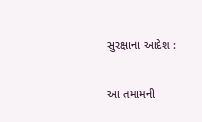સુરક્ષાના આદેશ :

આ તમામની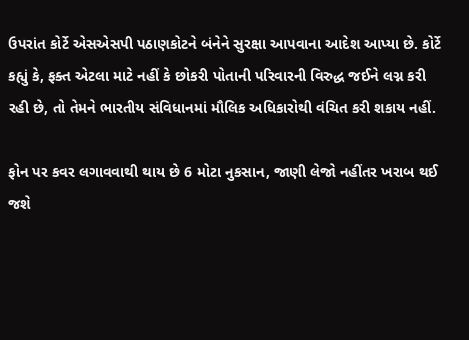ઉપરાંત કોર્ટે એસએસપી પઠાણકોટને બંનેને સુરક્ષા આપવાના આદેશ આપ્યા છે. કોર્ટે કહ્યું કે, ફક્ત એટલા માટે નહીં કે છોકરી પોતાની પરિવારની વિરુદ્ધ જઈને લગ્ન કરી રહી છે, તો તેમને ભારતીય સંવિધાનમાં મૌલિક અધિકારોથી વંચિત કરી શકાય નહીં.

ફોન પર કવર લગાવવાથી થાય છે 6 મોટા નુકસાન, જાણી લેજો નહીંતર ખરાબ થઈ જશે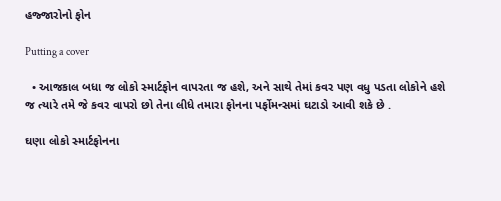હજ્જારોનો ફોન

Putting a cover

  • આજકાલ બધા જ લોકો સ્માર્ટફોન વાપરતા જ હશે, અને સાથે તેમાં કવર પણ વધુ પડતા લોકોને હશે જ ત્યારે તમે જે કવર વાપરો છો તેના લીધે તમારા ફોનના પર્ફોમન્સમાં ઘટાડો આવી શકે છે .

ઘણા લોકો સ્માર્ટફોનના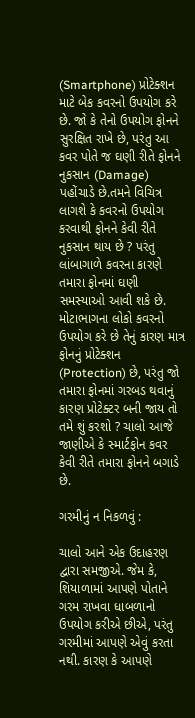(Smartphone) પ્રોટેક્શન માટે બેક કવરનો ઉપયોગ કરે છે. જો કે તેનો ઉપયોગ ફોનને સુરક્ષિત રાખે છે, પરંતુ આ કવર પોતે જ ઘણી રીતે ફોનને નુકસાન (Damage) પહોંચાડે છે.તમને વિચિત્ર લાગશે કે કવરનો ઉપયોગ કરવાથી ફોનને કેવી રીતે નુકસાન થાય છે ? પરંતુ લાંબાગાળે કવરના કારણે તમારા ફોનમાં ઘણી સમસ્યાઓ આવી શકે છે. મોટાભાગના લોકો કવરનો ઉપયોગ કરે છે તેનું કારણ માત્ર ફોનનું પ્રોટેક્શન (Protection) છે, પરંતુ જો તમારા ફોનમાં ગરબડ થવાનું કારણ પ્રોટેક્ટર બની જાય તો તમે શું કરશો ? ચાલો આજે જાણીએ કે સ્માર્ટફોન કવર કેવી રીતે તમારા ફોનને બગાડે છે.

ગરમીનું ન નિકળવું :

ચાલો આને એક ઉદાહરણ દ્વારા સમજીએ. જેમ કે, શિયાળામાં આપણે પોતાને ગરમ રાખવા ધાબળાનો ઉપયોગ કરીએ છીએ, પરંતુ ગરમીમાં આપણે એવું કરતા નથી. કારણ કે આપણે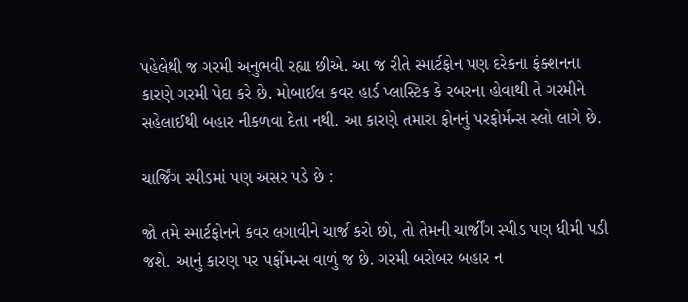પહેલેથી જ ગરમી અનુભવી રહ્યા છીએ. આ જ રીતે સ્માર્ટફોન પણ દરેકના ફંક્શનના કારણે ગરમી પેદા કરે છે. મોબાઈલ કવર હાર્ડ પ્લાસ્ટિક કે રબરના હોવાથી તે ગરમીને સહેલાઈથી બહાર નીકળવા દેતા નથી. આ કારણે તમારા ફોનનું પરફોર્મન્સ સ્લો લાગે છે.

ચાર્જિંગ સ્પીડમાં પણ અસર પડે છે :

જો તમે સ્માર્ટફોનને કવર લગાવીને ચાર્જ કરો છો, તો તેમની ચાર્જીંગ સ્પીડ પણ ધીમી પડી જશે. આનું કારણ પર પર્ફોમન્સ વાળું જ છે. ગરમી બરોબર બહાર ન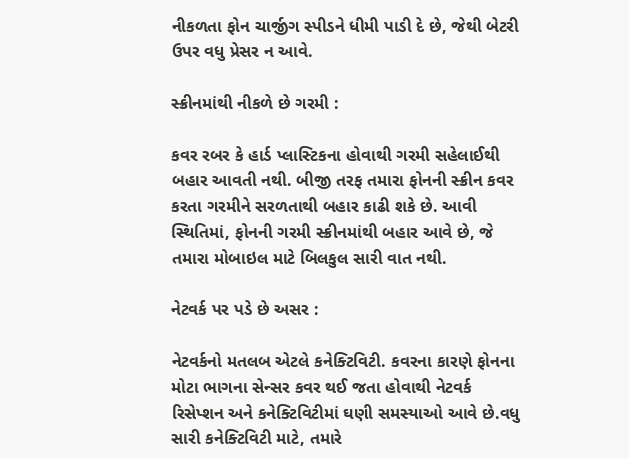નીકળતા ફોન ચાર્જીગ સ્પીડને ધીમી પાડી દે છે, જેથી બેટરી ઉપર વધુ પ્રેસર ન આવે.

સ્ક્રીનમાંથી નીકળે છે ગરમી :

કવર રબર કે હાર્ડ પ્લાસ્ટિકના હોવાથી ગરમી સહેલાઈથી બહાર આવતી નથી. બીજી તરફ તમારા ફોનની સ્ક્રીન કવર કરતા ગરમીને સરળતાથી બહાર કાઢી શકે છે. આવી સ્થિતિમાં, ફોનની ગરમી સ્ક્રીનમાંથી બહાર આવે છે, જે તમારા મોબાઇલ માટે બિલકુલ સારી વાત નથી.

નેટવર્ક પર પડે છે અસર :

નેટવર્કનો મતલબ એટલે કનેક્ટિવિટી. કવરના કારણે ફોનના મોટા ભાગના સેન્સર કવર થઈ જતા હોવાથી નેટવર્ક રિસેપ્શન અને કનેક્ટિવિટીમાં ઘણી સમસ્યાઓ આવે છે.વધુ સારી કનેક્ટિવિટી માટે, તમારે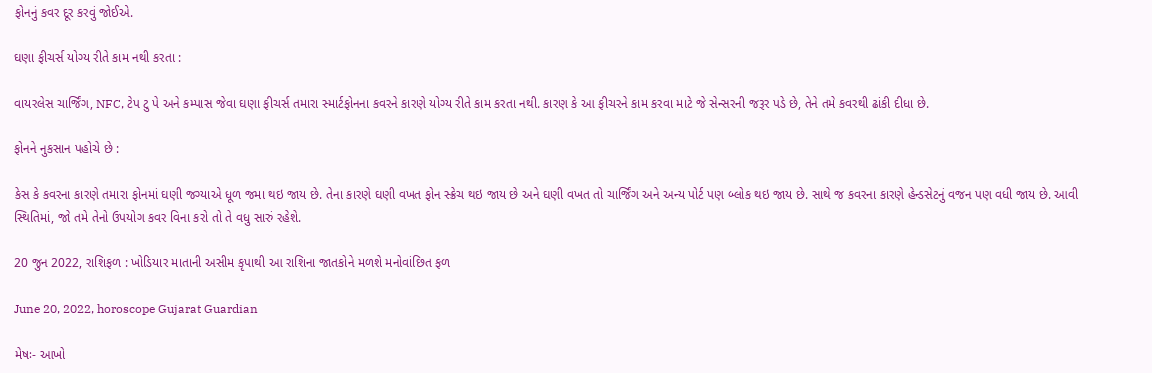ફોનનું કવર દૂર કરવું જોઈએ.

ઘણા ફીચર્સ યોગ્ય રીતે કામ નથી કરતા :

વાયરલેસ ચાર્જિંગ, NFC, ટેપ ટુ પે અને કમ્પાસ જેવા ઘણા ફીચર્સ તમારા સ્માર્ટફોનના કવરને કારણે યોગ્ય રીતે કામ કરતા નથી. કારણ કે આ ફીચરને કામ કરવા માટે જે સેન્સરની જરૂર પડે છે, તેને તમે કવરથી ઢાંકી દીધા છે.

ફોનને નુકસાન પહોચે છે :

કેસ કે કવરના કારણે તમારા ફોનમાં ઘણી જગ્યાએ ધૂળ જમા થઇ જાય છે. તેના કારણે ઘણી વખત ફોન સ્ક્રેચ થઇ જાય છે અને ઘણી વખત તો ચાર્જિંગ અને અન્ય પોર્ટ પણ બ્લોક થઇ જાય છે. સાથે જ કવરના કારણે હેન્ડસેટનું વજન પણ વધી જાય છે. આવી સ્થિતિમાં, જો તમે તેનો ઉપયોગ કવર વિના કરો તો તે વધુ સારું રહેશે.

20 જુન 2022, રાશિફળ : ખોડિયાર માતાની અસીમ કૃપાથી આ રાશિના જાતકોને મળશે મનોવાંછિત ફળ

June 20, 2022, horoscope Gujarat Guardian

મેષઃ- આખો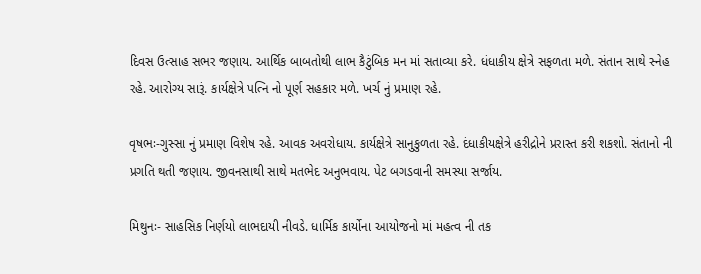દિવસ ઉત્સાહ સભર જણાય. આર્થિક બાબતોથી લાભ કૈટુંબિક મન માં સતાવ્યા કરે. ધંધાકીય ક્ષેત્રે સફળતા મળે. સંતાન સાથે સ્નેહ રહે. આરોગ્ય સારૂં. કાર્યક્ષેત્રે પત્નિ નો પૂર્ણ સહકાર મળે. ખર્ચ નું પ્રમાણ રહે.

વૃષભઃ-ગુસ્સા નું પ્રમાણ વિશેષ રહે. આવક અવરોધાય. કાર્યક્ષેત્રે સાનુકુળતા રહે. દંધાકીયક્ષેત્રે હરીદ્રોને પ્રરાસ્ત કરી શકશો. સંતાનો ની પ્રગતિ થતી જણાય. જીવનસાથી સાથે મતભેદ અનુભવાય. પેટ બગડવાની સમસ્યા સર્જાય.

મિથુનઃ- સાહસિક નિર્ણયો લાભદાયી નીવડે. ધાર્મિક કાર્યોના આયોજનો માં મહત્વ ની તક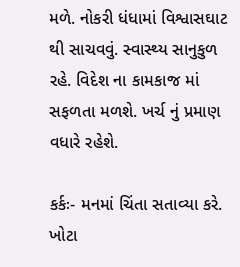મળે. નોકરી ધંધામાં વિશ્વાસઘાટ થી સાચવવું. સ્વાસ્થ્ય સાનુકુળ રહે. વિદેશ ના કામકાજ માં સફળતા મળશે. ખર્ચ નું પ્રમાણ વધારે રહેશે.

કર્કઃ- મનમાં ચિંતા સતાવ્યા કરે. ખોટા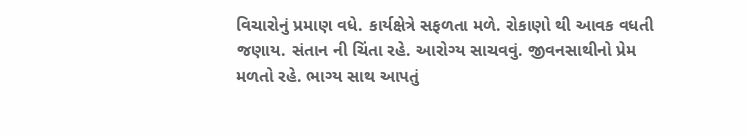વિચારોનું પ્રમાણ વધે. કાર્યક્ષેત્રે સફળતા મળે. રોકાણો થી આવક વધતી જણાય. સંતાન ની ચિંતા રહે. આરોગ્ય સાચવવું. જીવનસાથીનો પ્રેમ મળતો રહે. ભાગ્ય સાથ આપતું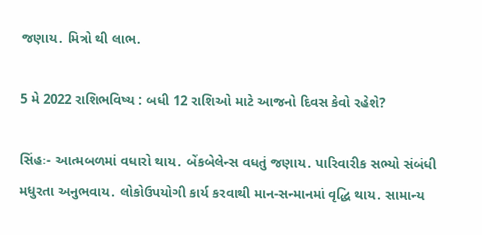જણાય. મિત્રો થી લાભ.

5 મે 2022 રાશિભવિષ્ય : બધી 12 રાશિઓ માટે આજનો દિવસ કેવો રહેશે?

સિંહઃ- આત્મબળમાં વધારો થાય. બેંકબેલેન્સ વધતું જણાય. પારિવારીક સભ્યો સંબંધી મધુરતા અનુભવાય. લોકોઉપયોગી કાર્ય કરવાથી માન-સન્માનમાં વૃદ્ધિ થાય. સામાન્ય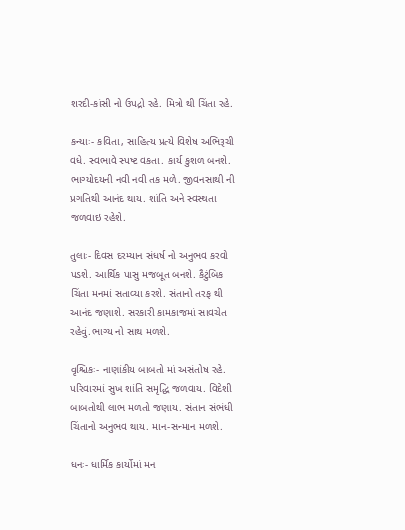શરદી-કાંસી નો ઉપદ્રો રહે. મિત્રો થી ચિંતા રહે.

કન્યાઃ- કવિતા, સાહિત્ય પ્રત્યે વિશેષ અભિરૂચી વધે. સ્વભાવે સ્પષ્ટ વકતા. કાર્ય કુશળ બનશે. ભાગ્યોદયની નવી નવી તક મળે. જીવનસાથી ની પ્રગતિથી આનંદ થાય. શાંતિ અને સ્વસ્થતા જળવાઇ રહેશે.

તુલાઃ- દિવસ દરમ્યાન સંધર્ષ નો અનુભવ કરવો પડશે. આર્થિક પાસુ મજબૂત બનશે. કૈટુંબિક ચિંતા મનમાં સતાવ્યા કરશે. સંતાનો તરફ થી આનંદ જણાશે. સરકારી કામકાજમાં સાવચેત રહેવું.ભાગ્ય નો સાથ મળશે.

વૃશ્ચિકઃ- નાણાંકીય બાબતો માં અસંતોષ રહે. પરિવારમાં સુખ શાંતિ સમૃદ્ધિ જળવાય. વિદેશી બાબતોથી લાભ મળતો જણાય. સંતાન સંભંધી ચિંતાનો અનુભવ થાય. માન-સન્માન મળશે.

ધનઃ- ધાર્મિક કાર્યોમાં મન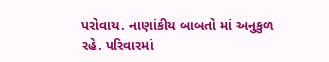પરોવાય. નાણાંકીય બાબતો માં અનુકુળ રહે. પરિવારમાં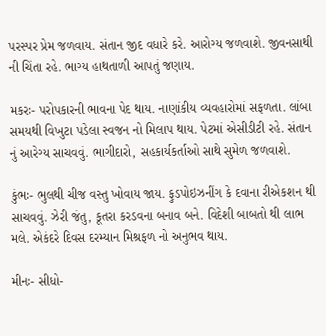પરસ્પર પ્રેમ જ‍ળવાય. સંતાન જીદ વધારે કરે. આરોગ્ય જળવાશે. જીવનસાથી ની ચિંતા રહે. ભાગ્ય હાથતાળી આપતું જણાય.

મકરઃ- પરોપકારની ભાવના પેદ થાય. નાણાંકીય વ્યવહારોમાં સફળતા. લાંબા સમયથી વિખુટા પડેલા સ્વજન નો મિલાપ થાય. પેટમાં એસીડીટી રહે. સંતાન નું આરેગ્ય સાચવવું. ભાગીદારો, સહકાર્યકર્તાઓ સાથે સુમેળ જળવાશે.

કુંભઃ- ભુલથી ચીજ વસ્તુ ખોવાય જાય. ફુડપોઇઝનીંગ કે દવાના રીએકશન થી સાચવવું. ઝેરી જંતુ, કૂતરા કરડવના બનાવ બને. વિદેશી બાબતો થી લાભ મલે. એકંદરે દિવસ દરમ્યાન મિશ્રફળ નો અનુભવ થાય.

મીનઃ- સીધો-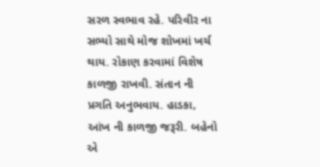સરળ સ્વભાવ રહે. પરિવીર ના સભ્યો સાથે મોજ શોખમાં ખર્ચ થાય. રોકાણ કરવામાં વિશેષ કાળજી રાખવી. સંતાન ની પ્રગતિ અનુભવાય. હાડકા, આંખ ની કાળજી જરૂરી. બહેનો એ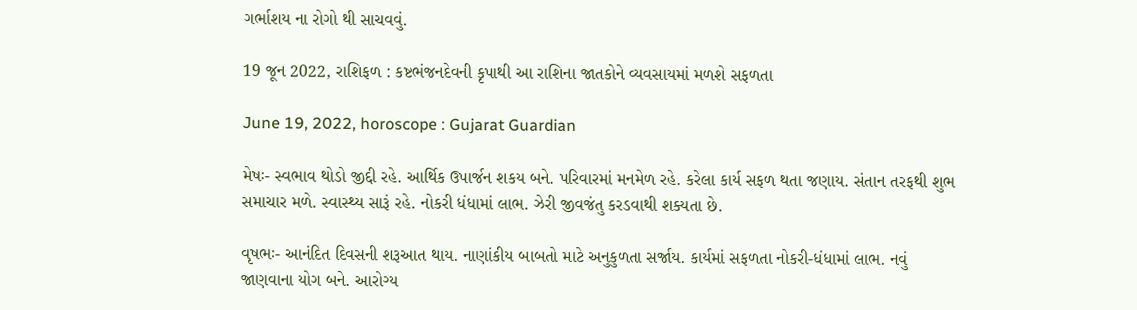ગર્ભાશય ના રોગો થી સાચવવું.

19 જૂન 2022, રાશિફળ : કષ્ટભંજનદેવની કૃપાથી આ રાશિના જાતકોને વ્યવસાયમાં મળશે સફળતા

June 19, 2022, horoscope : Gujarat Guardian

મેષઃ- સ્વભાવ થોડો જીદ્દી રહે. આર્થિક ઉપાર્જન શકય બને. પરિવારમાં મનમેળ રહે. કરેલા કાર્ય સફળ થતા જણાય. સંતાન તરફથી શુભ સમાચાર મળે. સ્વાસ્થ્ય સારૂં રહે. નોકરી ધંધામાં લાભ. ઝેરી જીવજંતુ કરડવાથી શક્યતા છે.

વૃષભઃ- આનંદિત દિવસની શરૂઆત થાય. નાણાંકીય બાબતો માટે અનુકુળતા સર્જાય. કાર્યમાં સફળતા નોકરી-ધંધામાં લાભ. નવું જાણવાના યોગ બને. આરોગ્ય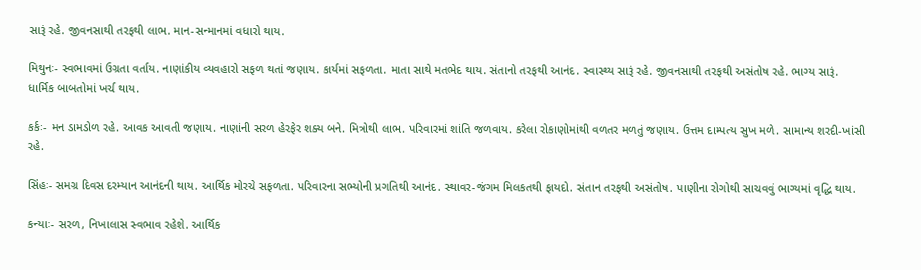સારૂં રહે. જીવનસાથી તરફથી લાભ. માન-સન્માનમાં વધારો થાય.

મિથુનઃ- સ્વભાવમાં ઉગ્રતા વર્તાય. નાણાંકીય વ્યવહારો સફળ થતાં જણાય. કાર્યમાં સફળતા. માતા સાથે મતભેદ થાય. સંતાનો તરફથી આનંદ. સ્વાસ્થ્ય સારૂં રહે. જીવનસાથી તરફથી અસંતોષ રહે. ભાગ્ય સારૂં. ધાર્મિક બાબતોમાં ખર્ચ થાય.

કર્કઃ- મન ડામડોળ રહે. આવક આવતી જણાય. નાણાંની સરળ હેરફેર શક્ય બને. મિત્રોથી લાભ. પરિવારમાં શાંતિ જળવાય. કરેલા રોકાણોમાંથી વળતર મળતું જણાય. ઉત્તમ દામ્પત્ય સુખ મળે. સામાન્ય શરદી-ખાંસી રહે.

સિંહઃ- સમગ્ર દિવસ દરમ્યાન આનંદની થાય. આર્થિક મોરચે સફળતા. પરિવારના સભ્યોની પ્રગતિથી આનંદ. સ્થાવર-જંગમ મિલકતથી ફાયદો. સંતાન તરફથી અસંતોષ. પાણીના રોગોથી સાચવવું ભાગ્યમાં વૃદ્ધિ થાય.

કન્યાઃ- સરળ, નિખાલાસ સ્વભાવ રહેશે. આર્થિક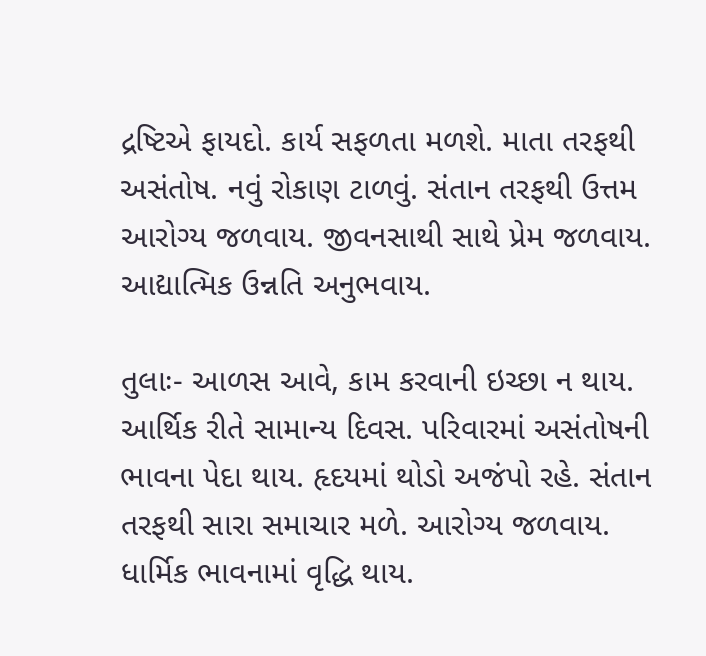દ્રષ્ટિએ ફાયદો. કાર્ય સફળતા મળશે. માતા તરફથી અસંતોષ. નવું રોકાણ ટાળવું. સંતાન તરફથી ઉત્તમ આરોગ્ય જળવાય. જીવનસાથી સાથે પ્રેમ જળવાય. આદ્યાત્મિક ઉન્નતિ અનુભવાય.

તુલાઃ- આળસ આવે, કામ કરવાની ઇચ્છા ન થાય. આર્થિક રીતે સામાન્ય દિવસ. પરિવારમાં અસંતોષની ભાવના પેદા થાય. હૃદયમાં થોડો અજંપો રહે. સંતાન તરફથી સારા સમાચાર મળે. આરોગ્ય જળવાય. ધાર્મિક ભાવનામાં વૃદ્ધિ થાય.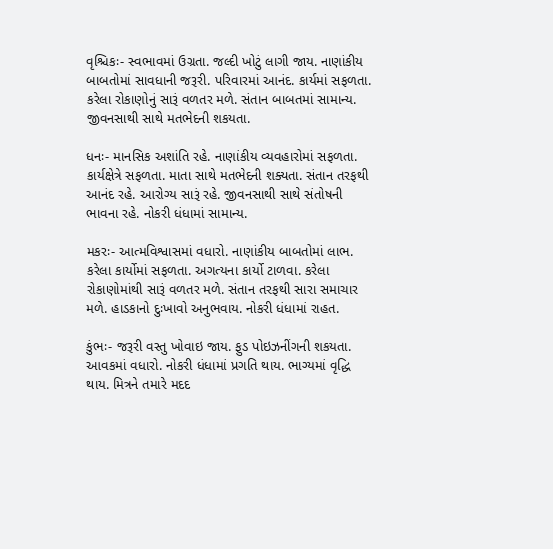વૃશ્ચિકઃ- સ્વભાવમાં ઉગ્રતા. જલ્દી ખોટું લાગી જાય. નાણાંકીય બાબતોમાં સાવધાની જરૂરી. પરિવારમાં આનંદ. કાર્યમાં સફળતા. કરેલા રોકાણોનું સારૂં વળતર મળે. સંતાન બાબતમાં સામાન્ય. જીવનસાથી સાથે મતભેદની શકયતા.

ધનઃ- માનસિક અશાંતિ રહે. નાણાંકીય વ્યવહારોમાં સફળતા. કાર્યક્ષેત્રે સફળતા. માતા સાથે મતભેદની શક્યતા. સંતાન તરફથી આનંદ રહે. આરોગ્ય સારૂં રહે. જીવનસાથી સાથે સંતોષની ભાવના રહે. નોકરી ધંધામાં સામાન્ય.

મકરઃ- આત્મવિશ્વાસમાં વધારો. નાણાંકીય બાબતોમાં લાભ. કરેલા કાર્યોમાં સફળતા. અગત્યના કાર્યો ટાળવા. કરેલા રોકાણોમાંથી સારૂં વળતર મળે. સંતાન તરફથી સારા સમાચાર મળે. હાડકાનો દુઃખાવો અનુભવાય. નોકરી ધંધામાં રાહત.

કુંભઃ- જરૂરી વસ્તુ ખોવાઇ જાય. ફુડ પોઇઝનીંગની શકયતા. આવકમાં વધારો. નોકરી ધંધામાં પ્રગતિ થાય. ભાગ્યમાં વૃદ્ધિ થાય. મિત્રને તમારે મદદ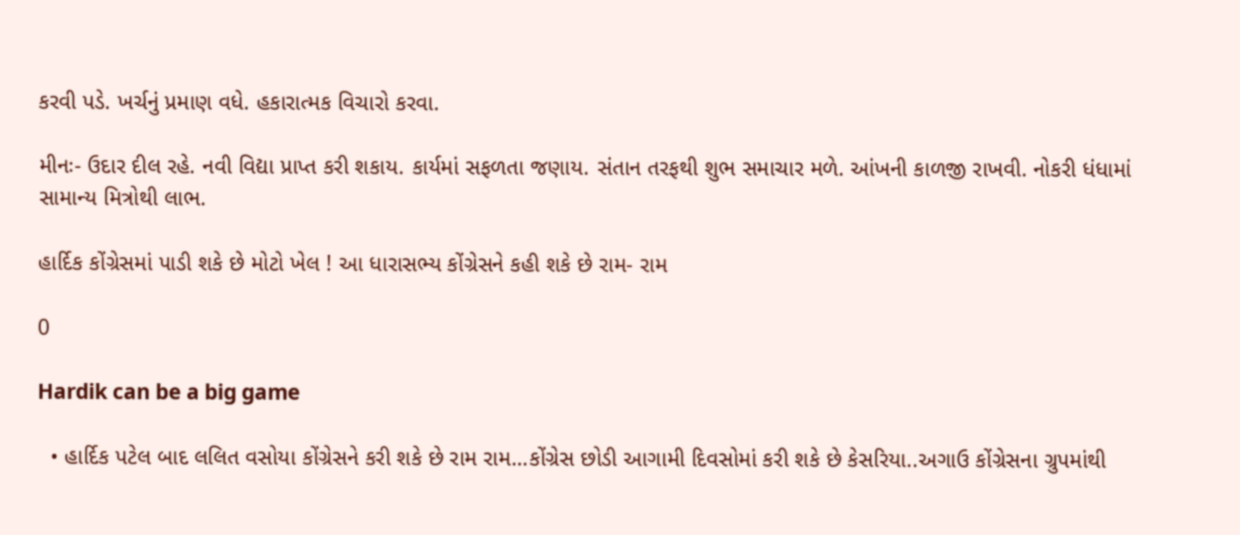કરવી પડે. ખર્ચનું પ્રમાણ વધે. હકારાત્મક વિચારો કરવા.

મીનઃ- ઉદાર દીલ રહે. નવી વિદ્યા પ્રાપ્ત કરી શકાય. કાર્યમાં સફળતા જણાય. સંતાન તરફથી શુભ સમાચાર મળે. આંખની કાળજી રાખવી. નોકરી ધંધામાં સામાન્ય મિત્રોથી લાભ.

હાર્દિક કોંગ્રેસમાં પાડી શકે છે મોટો ખેલ ! આ ધારાસભ્ય કોંગ્રેસને કહી શકે છે રામ- રામ

0

Hardik can be a big game

  • હાર્દિક પટેલ બાદ લલિત વસોયા કોંગ્રેસને કરી શકે છે રામ રામ…કોંગ્રેસ છોડી આગામી દિવસોમાં કરી શકે છે કેસરિયા..અગાઉ કોંગ્રેસના ગ્રુપમાંથી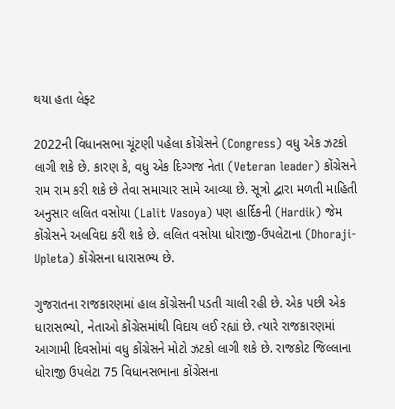થયા હતા લેફ્ટ

2022ની વિધાનસભા ચૂંટણી પહેલા કોંગ્રેસને (Congress) વધુ એક ઝટકો લાગી શકે છે. કારણ કે, વધુ એક દિગ્ગજ નેતા (Veteran leader) કોંગ્રેસને રામ રામ કરી શકે છે તેવા સમાચાર સામે આવ્યા છે. સૂત્રો દ્વારા મળતી માહિતી અનુસાર લલિત વસોયા (Lalit Vasoya) પણ હાર્દિકની (Hardik) જેમ કોંગ્રેસને અલવિદા કરી શકે છે. લલિત વસોયા ધોરાજી-ઉપલેટાના (Dhoraji-Upleta) કોંગ્રેસના ધારાસભ્ય છે.

ગુજરાતના રાજકારણમાં હાલ કોંગ્રેસની પડતી ચાલી રહી છે. એક પછી એક ધારાસભ્યો, નેતાઓ કોંગ્રેસમાંથી વિદાય લઈ રહ્યાં છે. ત્યારે રાજકારણમાં આગામી દિવસોમાં વધુ કોંગ્રેસને મોટો ઝટકો લાગી શકે છે. રાજકોટ જિલ્લાના ધોરાજી ઉપલેટા 75 વિધાનસભાના કોંગ્રેસના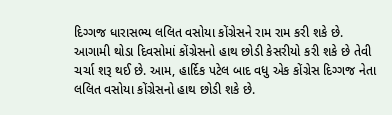દિગ્ગજ ધારાસભ્ય લલિત વસોયા કોંગ્રેસને રામ રામ કરી શકે છે. આગામી થોડા દિવસોમાં કોંગ્રેસનો હાથ છોડી કેસરીયો કરી શકે છે તેવી ચર્ચા શરૂ થઈ છે. આમ, હાર્દિક પટેલ બાદ વધુ એક કોંગ્રેસ દિગ્ગજ નેતા લલિત વસોયા કોંગ્રેસનો હાથ છોડી શકે છે.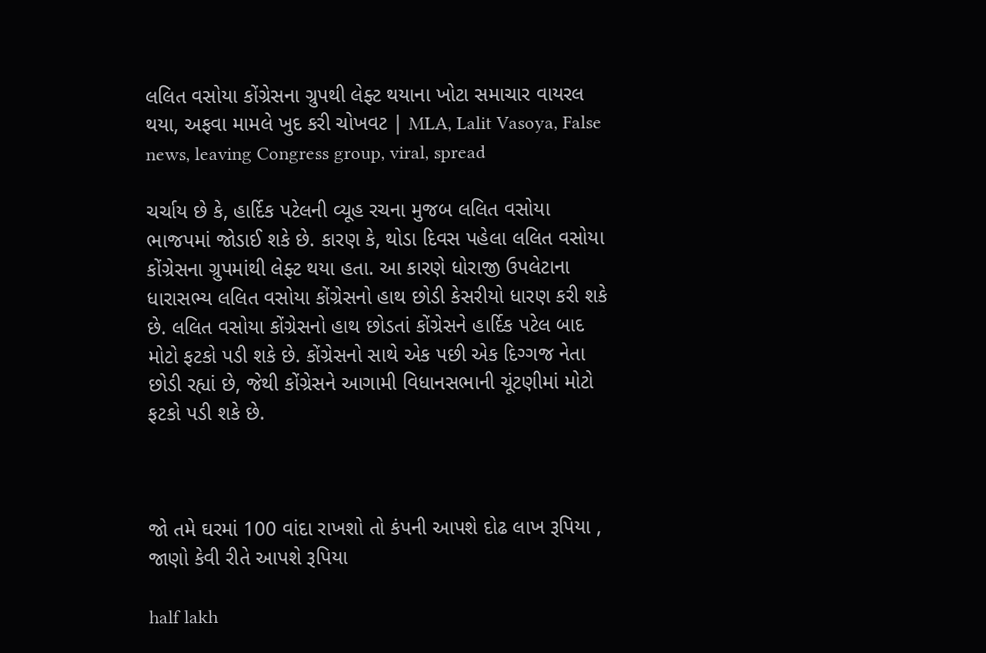લલિત વસોયા કોંગ્રેસના ગ્રુપથી લેફ્ટ થયાના ખોટા સમાચાર વાયરલ થયા, અફવા મામલે ખુદ કરી ચોખવટ | MLA, Lalit Vasoya, False news, leaving Congress group, viral, spread

ચર્ચાય છે કે, હાર્દિક પટેલની વ્યૂહ રચના મુજબ લલિત વસોયા ભાજપમાં જોડાઈ શકે છે. કારણ કે, થોડા દિવસ પહેલા લલિત વસોયા કોંગ્રેસના ગ્રુપમાંથી લેફ્ટ થયા હતા. આ કારણે ધોરાજી ઉપલેટાના ધારાસભ્ય લલિત વસોયા કોંગ્રેસનો હાથ છોડી કેસરીયો ધારણ કરી શકે છે. લલિત વસોયા કોંગ્રેસનો હાથ છોડતાં કોંગ્રેસને હાર્દિક પટેલ બાદ મોટો ફટકો પડી શકે છે. કોંગ્રેસનો સાથે એક પછી એક દિગ્ગજ નેતા છોડી રહ્યાં છે, જેથી કોંગ્રેસને આગામી વિધાનસભાની ચૂંટણીમાં મોટો ફટકો પડી શકે છે.



જો તમે ઘરમાં 100 વાંદા રાખશો તો કંપની આપશે દોઢ લાખ રૂપિયા , જાણો કેવી રીતે આપશે રૂપિયા

half lakh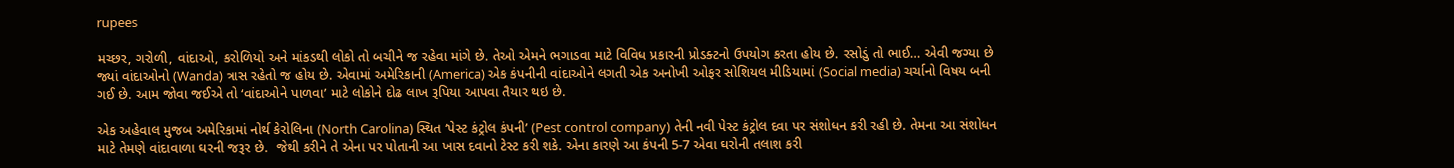rupees

મચ્છર, ગરોળી, વાંદાઓ, કરોળિયો અને માંકડથી લોકો તો બચીને જ રહેવા માંગે છે. તેઓ એમને ભગાડવા માટે વિવિધ પ્રકારની પ્રોડક્ટનો ઉપયોગ કરતા હોય છે. રસોડું તો ભાઈ… એવી જગ્યા છે જ્યાં વાંદાઓનો (Wanda) ત્રાસ રહેતો જ હોય છે. એવામાં અમેરિકાની (America) એક કંપનીની વાંદાઓને લગતી એક અનોખી ઓફર સોશિયલ મીડિયામાં (Social media) ચર્ચાનો વિષય બની ગઈ છે. આમ જોવા જઈએ તો ‘વાંદાઓને પાળવા’ માટે લોકોને દોઢ લાખ રૂપિયા આપવા તૈયાર થઇ છે.

એક અહેવાલ મુજબ અમેરિકામાં નોર્થ કેરોલિના (North Carolina) સ્થિત ‘પેસ્ટ કંટ્રોલ કંપની’ (Pest control company) તેની નવી પેસ્ટ કંટ્રોલ દવા પર સંશોધન કરી રહી છે. તેમના આ સંશોધન માટે તેમણે વાંદાવાળા ઘરની જરૂર છે.  જેથી કરીને તે એના પર પોતાની આ ખાસ દવાનો ટેસ્ટ કરી શકે. એના કારણે આ કંપની 5-7 એવા ઘરોની તલાશ કરી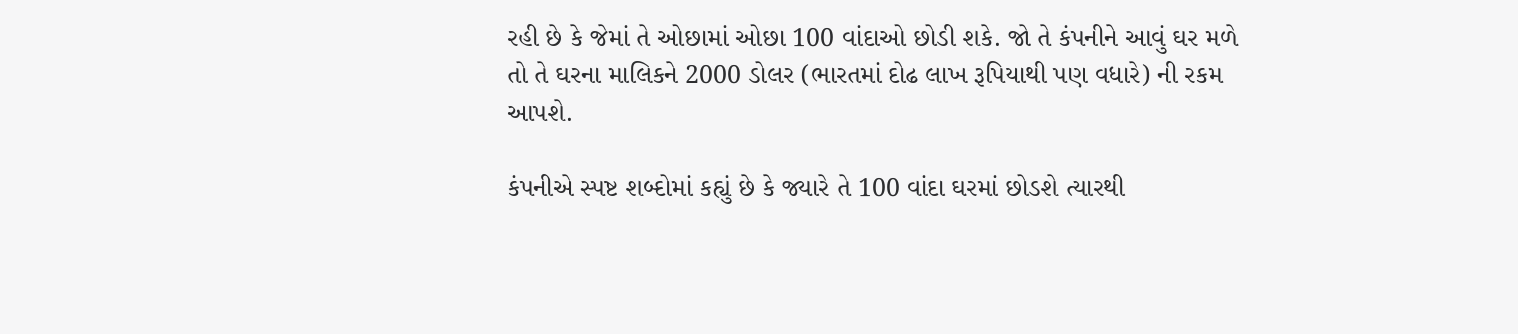રહી છે કે જેમાં તે ઓછામાં ઓછા 100 વાંદાઓ છોડી શકે. જો તે કંપનીને આવું ઘર મળે તો તે ઘરના માલિકને 2000 ડોલર (ભારતમાં દોઢ લાખ રૂપિયાથી પણ વધારે) ની રકમ આપશે.

કંપનીએ સ્પષ્ટ શબ્દોમાં કહ્યું છે કે જ્યારે તે 100 વાંદા ઘરમાં છોડશે ત્યારથી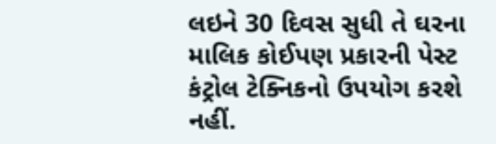લઇને 30 દિવસ સુધી તે ઘરના માલિક કોઈપણ પ્રકારની પેસ્ટ કંટ્રોલ ટેક્નિકનો ઉપયોગ કરશે નહીં.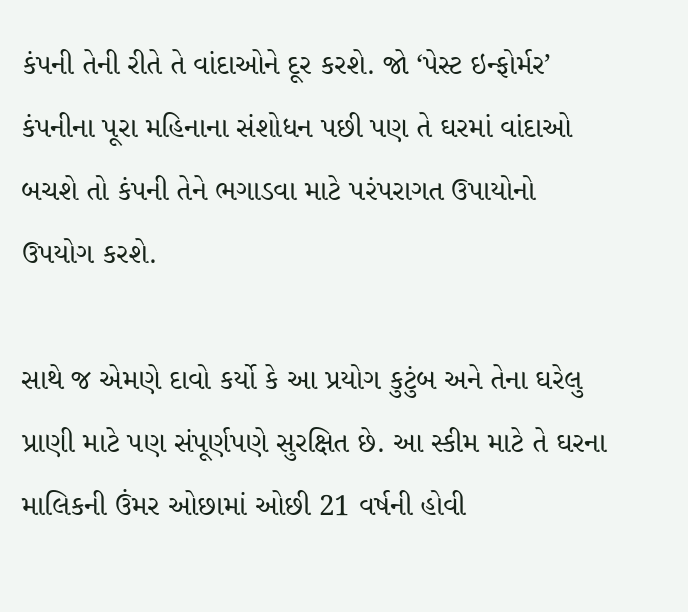કંપની તેની રીતે તે વાંદાઓને દૂર કરશે. જો ‘પેસ્ટ ઇન્ફોર્મર’ કંપનીના પૂરા મહિનાના સંશોધન પછી પણ તે ઘરમાં વાંદાઓ બચશે તો કંપની તેને ભગાડવા માટે પરંપરાગત ઉપાયોનો ઉપયોગ કરશે.

સાથે જ એમણે દાવો કર્યો કે આ પ્રયોગ કુટુંબ અને તેના ઘરેલુ પ્રાણી માટે પણ સંપૂર્ણપણે સુરક્ષિત છે. આ સ્કીમ માટે તે ઘરના માલિકની ઉંમર ઓછામાં ઓછી 21 વર્ષની હોવી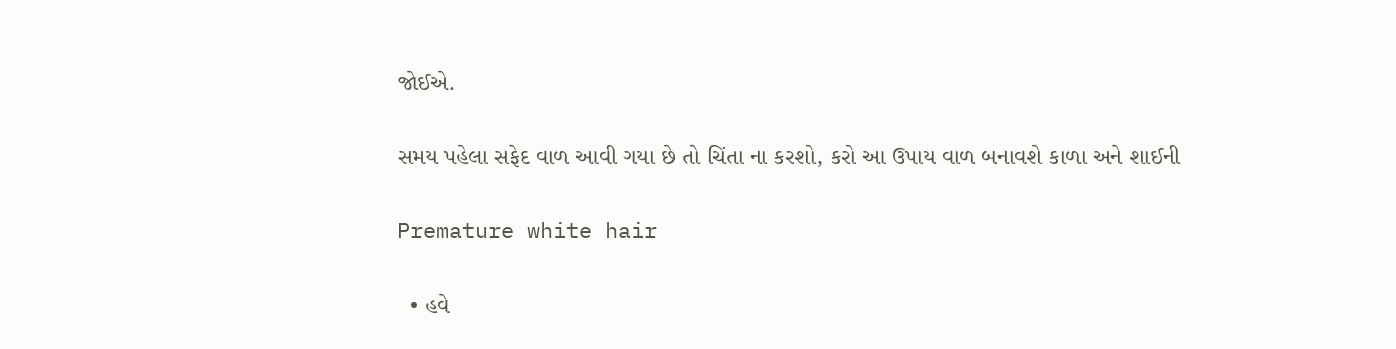જોઈએ.

સમય પહેલા સફેદ વાળ આવી ગયા છે તો ચિંતા ના કરશો, કરો આ ઉપાય વાળ બનાવશે કાળા અને શાઈની

Premature white hair

  • હવે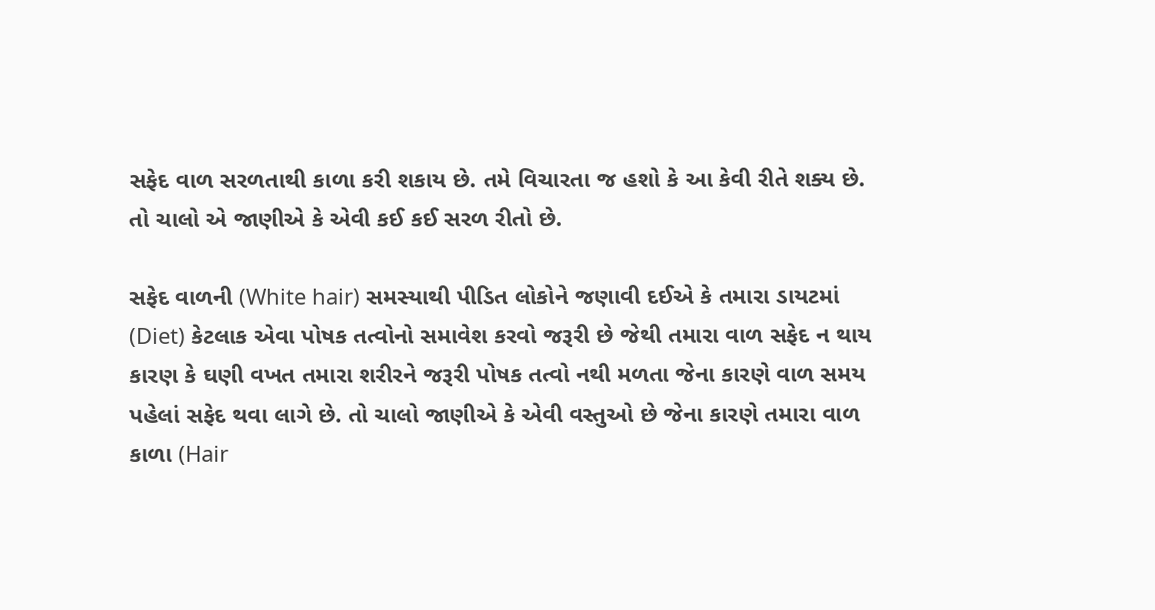સફેદ વાળ સરળતાથી કાળા કરી શકાય છે. તમે વિચારતા જ હશો કે આ કેવી રીતે શક્ય છે. તો ચાલો એ જાણીએ કે એવી કઈ કઈ સરળ રીતો છે.

સફેદ વાળની (White hair) સમસ્યાથી પીડિત લોકોને જણાવી દઈએ કે તમારા ડાયટમાં (Diet) કેટલાક એવા પોષક તત્વોનો સમાવેશ કરવો જરૂરી છે જેથી તમારા વાળ સફેદ ન થાય કારણ કે ઘણી વખત તમારા શરીરને જરૂરી પોષક તત્વો નથી મળતા જેના કારણે વાળ સમય પહેલાં સફેદ થવા લાગે છે. તો ચાલો જાણીએ કે એવી વસ્તુઓ છે જેના કારણે તમારા વાળ કાળા (Hair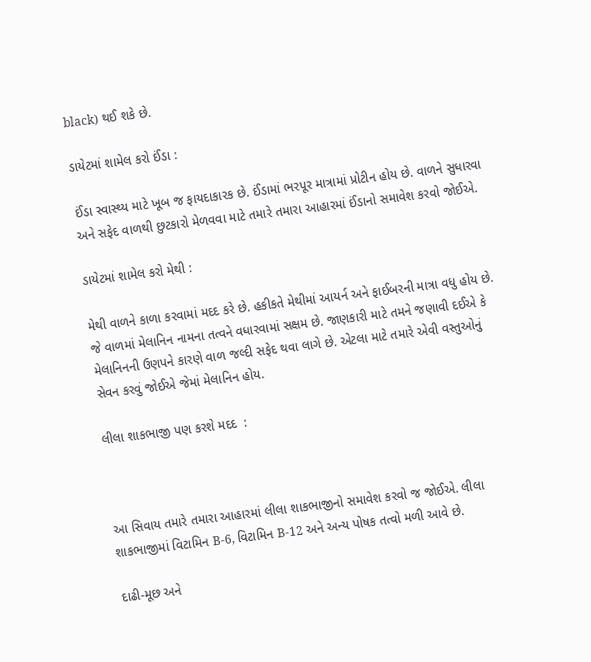black) થઈ શકે છે.

ડાયેટમાં શામેલ કરો ઈંડા :

ઈંડા સ્વાસ્થ્ય માટે ખૂબ જ ફાયદાકારક છે. ઈંડામાં ભરપૂર માત્રામાં પ્રોટીન હોય છે. વાળને સુધારવા અને સફેદ વાળથી છુટકારો મેળવવા માટે તમારે તમારા આહારમાં ઈંડાનો સમાવેશ કરવો જોઈએ.

ડાયેટમાં શામેલ કરો મેથી :

મેથી વાળને કાળા કરવામાં મદદ કરે છે. હકીકતે મેથીમાં આયર્ન અને ફાઈબરની માત્રા વધુ હોય છે. જે વાળમાં મેલાનિન નામના તત્વને વધારવામાં સક્ષમ છે. જાણકારી માટે તમને જણાવી દઈએ કે મેલાનિનની ઉણપને કારણે વાળ જલ્દી સફેદ થવા લાગે છે. એટલા માટે તમારે એવી વસ્તુઓનું સેવન કરવું જોઈએ જેમાં મેલાનિન હોય.

લીલા શાકભાજી પણ કરશે મદદ  :



આ સિવાય તમારે તમારા આહારમાં લીલા શાકભાજીનો સમાવેશ કરવો જ જોઈએ. લીલા શાકભાજીમાં વિટામિન B-6, વિટામિન B-12 અને અન્ય પોષક તત્વો મળી આવે છે.

દાઢી-મૂછ અને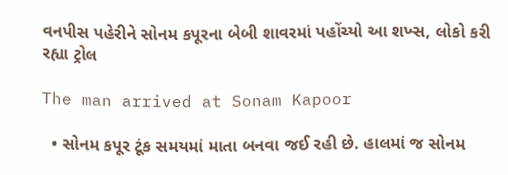વનપીસ પહેરીને સોનમ કપૂરના બેબી શાવરમાં પહોંચ્યો આ શખ્સ, લોકો કરી રહ્યા ટ્રોલ

The man arrived at Sonam Kapoor

  • સોનમ કપૂર ટૂંક સમયમાં માતા બનવા જઈ રહી છે. હાલમાં જ સોનમ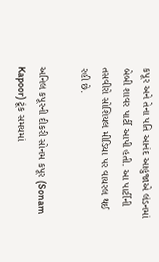કપૂર અને તેના પતિ આનંદ આહુજાએ લંડનમાં બેબી શાવર પાર્ટી આપી હતી. આ પાર્ટીની તસવીરો સોશિયલ મીડિયા પર વાયરલ થઈ રહી છે.

અનિલ કપૂરની દીકરી સોનમ કપૂર (Sonam Kapoor) ટૂંક સમયમાં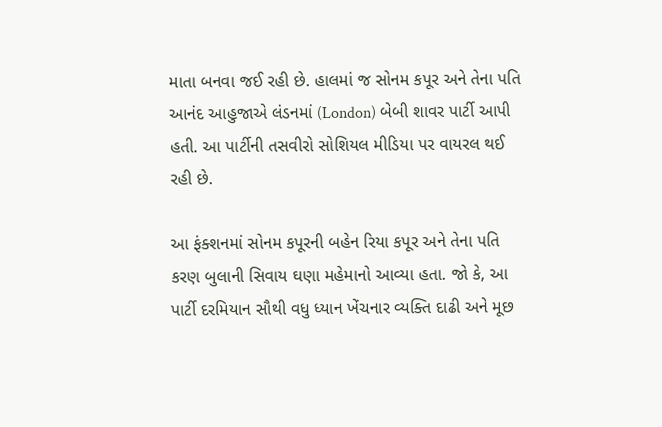માતા બનવા જઈ રહી છે. હાલમાં જ સોનમ કપૂર અને તેના પતિ આનંદ આહુજાએ લંડનમાં (London) બેબી શાવર પાર્ટી આપી હતી. આ પાર્ટીની તસવીરો સોશિયલ મીડિયા પર વાયરલ થઈ રહી છે.

આ ફંક્શનમાં સોનમ કપૂરની બહેન રિયા કપૂર અને તેના પતિ કરણ બુલાની સિવાય ઘણા મહેમાનો આવ્યા હતા. જો કે, આ પાર્ટી દરમિયાન સૌથી વધુ ધ્યાન ખેંચનાર વ્યક્તિ દાઢી અને મૂછ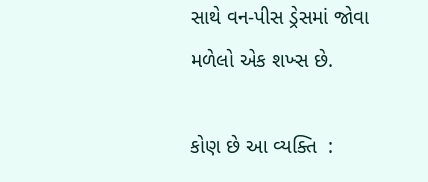સાથે વન-પીસ ડ્રેસમાં જોવા મળેલો એક શખ્સ છે.

કોણ છે આ વ્યક્તિ  :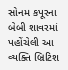સોનમ કપૂરના બેબી શાવરમાં પહોંચેલી આ વ્યક્તિ બ્રિટિશ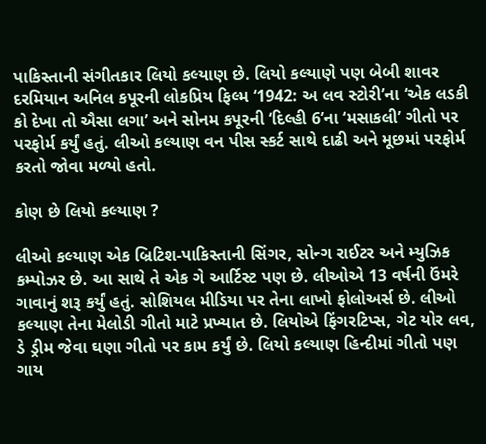પાકિસ્તાની સંગીતકાર લિયો કલ્યાણ છે. લિયો કલ્યાણે પણ બેબી શાવર દરમિયાન અનિલ કપૂરની લોકપ્રિય ફિલ્મ ‘1942: અ લવ સ્ટોરી’ના ‘એક લડકી કો દેખા તો ઐસા લગા’ અને સોનમ કપૂરની ‘દિલ્હી 6’ના ‘મસાકલી’ ગીતો પર પરફોર્મ કર્યું હતું. લીઓ કલ્યાણ વન પીસ સ્કર્ટ સાથે દાઢી અને મૂછમાં પરફોર્મ કરતો જોવા મળ્યો હતો.

કોણ છે લિયો કલ્યાણ ?

લીઓ કલ્યાણ એક બ્રિટિશ-પાકિસ્તાની સિંગર, સોન્ગ રાઈટર અને મ્યુઝિક કમ્પોઝર છે. આ સાથે તે એક ગે આર્ટિસ્ટ પણ છે. લીઓએ 13 વર્ષની ઉંમરે ગાવાનું શરૂ કર્યું હતું. સોશિયલ મીડિયા પર તેના લાખો ફોલોઅર્સ છે. લીઓ કલ્યાણ તેના મેલોડી ગીતો માટે પ્રખ્યાત છે. લિયોએ ફિંગરટિપ્સ, ગેટ યોર લવ, ડે ડ્રીમ જેવા ઘણા ગીતો પર કામ કર્યું છે. લિયો કલ્યાણ હિન્દીમાં ગીતો પણ ગાય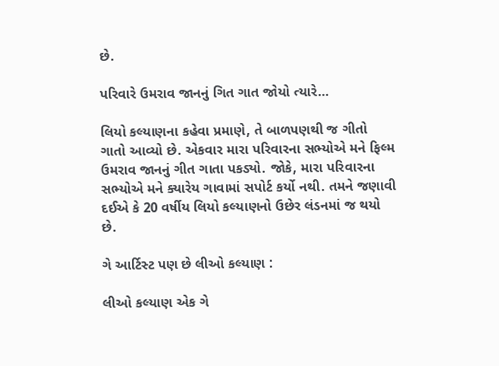છે.

પરિવારે ઉમરાવ જાનનું ગિત ગાત જોયો ત્યારે…

લિયો કલ્યાણના કહેવા પ્રમાણે, તે બાળપણથી જ ગીતો ગાતો આવ્યો છે. એકવાર મારા પરિવારના સભ્યોએ મને ફિલ્મ ઉમરાવ જાનનું ગીત ગાતા પકડ્યો. જોકે, મારા પરિવારના સભ્યોએ મને ક્યારેય ગાવામાં સપોર્ટ કર્યો નથી. તમને જણાવી દઈએ કે 20 વર્ષીય લિયો કલ્યાણનો ઉછેર લંડનમાં જ થયો છે.

ગે આર્ટિસ્ટ પણ છે લીઓ કલ્યાણ :

લીઓ કલ્યાણ એક ગે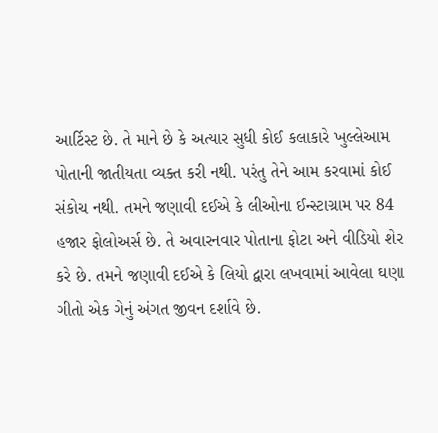આર્ટિસ્ટ છે. તે માને છે કે અત્યાર સુધી કોઈ કલાકારે ખુલ્લેઆમ પોતાની જાતીયતા વ્યક્ત કરી નથી. પરંતુ તેને આમ કરવામાં કોઈ સંકોચ નથી. તમને જણાવી દઈએ કે લીઓના ઈન્સ્ટાગ્રામ પર 84 હજાર ફોલોઅર્સ છે. તે અવારનવાર પોતાના ફોટા અને વીડિયો શેર કરે છે. તમને જણાવી દઈએ કે લિયો દ્વારા લખવામાં આવેલા ઘણા ગીતો એક ગેનું અંગત જીવન દર્શાવે છે.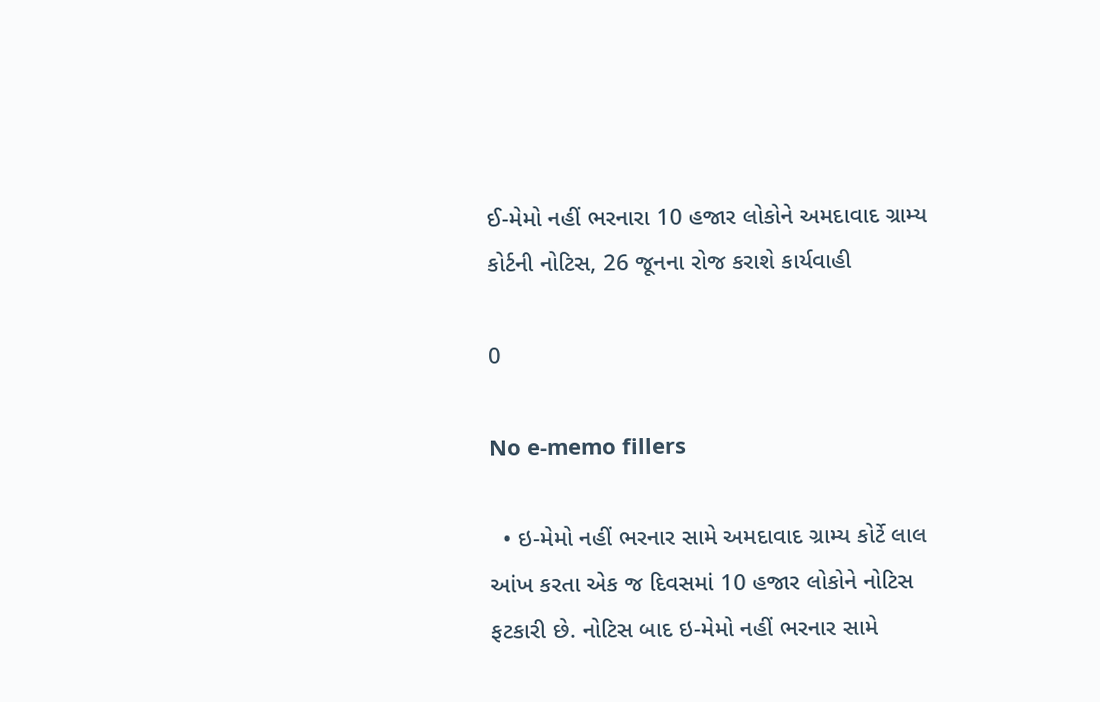ઈ-મેમો નહીં ભરનારા 10 હજાર લોકોને અમદાવાદ ગ્રામ્ય કોર્ટની નોટિસ, 26 જૂનના રોજ કરાશે કાર્યવાહી

0

No e-memo fillers

  • ઇ-મેમો નહીં ભરનાર સામે અમદાવાદ ગ્રામ્ય કોર્ટે લાલ આંખ કરતા એક જ દિવસમાં 10 હજાર લોકોને નોટિસ ફટકારી છે. નોટિસ બાદ ઇ-મેમો નહીં ભરનાર સામે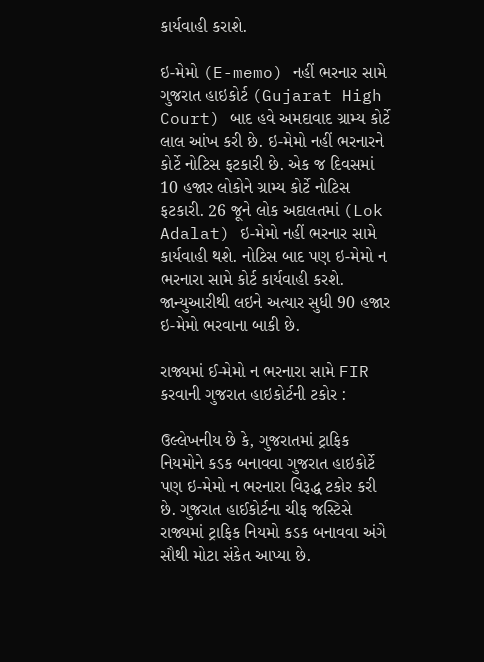કાર્યવાહી કરાશે.

ઇ-મેમો (E-memo) નહીં ભરનાર સામે ગુજરાત હાઇકોર્ટ (Gujarat High Court) બાદ હવે અમદાવાદ ગ્રામ્ય કોર્ટે લાલ આંખ કરી છે. ઇ-મેમો નહીં ભરનારને કોર્ટે નોટિસ ફટકારી છે. એક જ દિવસમાં 10 હજાર લોકોને ગ્રામ્ય કોર્ટે નોટિસ ફટકારી. 26 જૂને લોક અદાલતમાં (Lok Adalat) ઇ-મેમો નહીં ભરનાર સામે કાર્યવાહી થશે. નોટિસ બાદ પણ ઇ-મેમો ન ભરનારા સામે કોર્ટ કાર્યવાહી કરશે. જાન્યુઆરીથી લઇને અત્યાર સુધી 90 હજાર ઇ-મેમો ભરવાના બાકી છે.

રાજ્યમાં ઈ-મેમો ન ભરનારા સામે FIR કરવાની ગુજરાત હાઇકોર્ટની ટકોર :

ઉલ્લેખનીય છે કે, ગુજરાતમાં ટ્રાફિક નિયમોને કડક બનાવવા ગુજરાત હાઇકોર્ટે પણ ઇ-મેમો ન ભરનારા વિરૂદ્ધ ટકોર કરી છે. ગુજરાત હાઈકોર્ટના ચીફ જસ્ટિસે રાજ્યમાં ટ્રાફિક નિયમો કડક બનાવવા અંગે સૌથી મોટા સંકેત આપ્યા છે.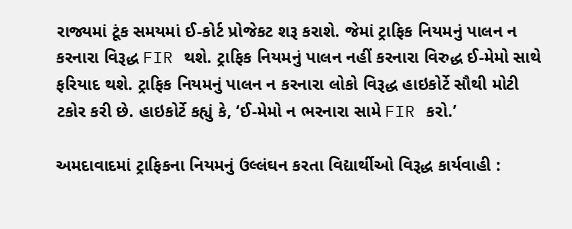રાજ્યમાં ટૂંક સમયમાં ઈ-કોર્ટ પ્રોજેકટ શરૂ કરાશે. જેમાં ટ્રાફિક નિયમનું પાલન ન કરનારા વિરૂદ્ધ FIR થશે. ટ્રાફિક નિયમનું પાલન નહીં કરનારા વિરુદ્ધ ઈ-મેમો સાથે ફરિયાદ થશે. ટ્રાફિક નિયમનું પાલન ન કરનારા લોકો વિરૂદ્ધ હાઇકોર્ટે સૌથી મોટી ટકોર કરી છે. હાઇકોર્ટે કહ્યું કે, ‘ઈ-મેમો ન ભરનારા સામે FIR કરો.’

અમદાવાદમાં ટ્રાફિકના નિયમનું ઉલ્લંઘન કરતા વિદ્યાર્થીઓ વિરૂદ્ધ કાર્યવાહી :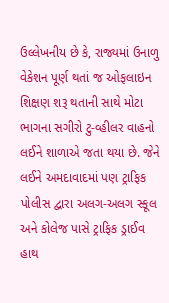ઉલ્લેખનીય છે કે, રાજ્યમાં ઉનાળુ વેકેશન પૂર્ણ થતાં જ ઓફલાઇન શિક્ષણ શરૂ થતાની સાથે મોટા ભાગના સગીરો ટુ-વ્હીલર વાહનો લઈને શાળાએ જતા થયા છે. જેને લઈને અમદાવાદમાં પણ ટ્રાફિક પોલીસ દ્વારા અલગ-અલગ સ્કૂલ અને કોલેજ પાસે ટ્રાફિક ડ્રાઈવ હાથ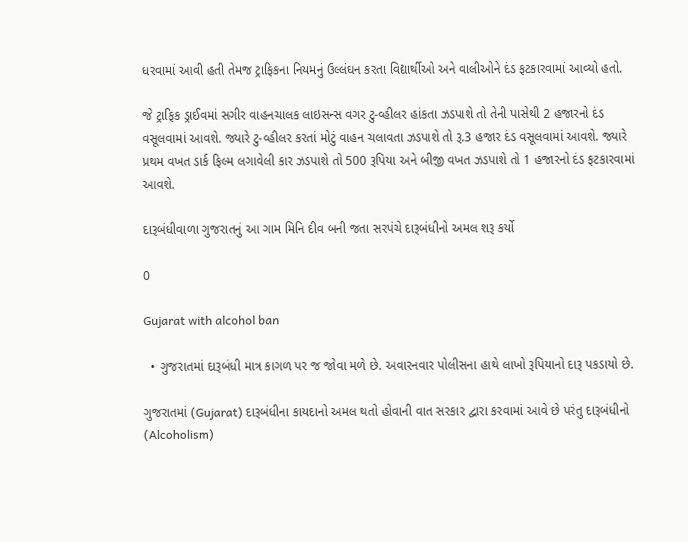ધરવામાં આવી હતી તેમજ ટ્રાફિકના નિયમનું ઉલ્લંઘન કરતા વિદ્યાર્થીઓ અને વાલીઓને દંડ ફટકારવામાં આવ્યો હતો.

જે ટ્રાફિક ડ્રાઈવમાં સગીર વાહનચાલક લાઇસન્સ વગર ટુ-વ્હીલર હાંકતા ઝડપાશે તો તેની પાસેથી 2 હજારનો દંડ વસૂલવામાં આવશે. જ્યારે ટુ-વ્હીલર કરતાં મોટું વાહન ચલાવતા ઝડપાશે તો રૂ.3 હજાર દંડ વસૂલવામાં આવશે. જ્યારે પ્રથમ વખત ડાર્ક ફિલ્મ લગાવેલી કાર ઝડપાશે તો 500 રૂપિયા અને બીજી વખત ઝડપાશે તો 1 હજારનો દંડ ફટકારવામાં આવશે.

દારૂબંધીવાળા ગુજરાતનું આ ગામ મિનિ દીવ બની જતા સરપંચે દારૂબંધીનો અમલ શરૂ કર્યો

0

Gujarat with alcohol ban

  • ગુજરાતમાં દારૂબંધી માત્ર કાગળ પર જ જોવા મળે છે. અવારનવાર પોલીસના હાથે લાખો રૂપિયાનો દારૂ પકડાયો છે.

ગુજરાતમાં (Gujarat) દારૂબંધીના કાયદાનો અમલ થતો હોવાની વાત સરકાર દ્વારા કરવામાં આવે છે પરંતુ દારૂબંધીનો (Alcoholism)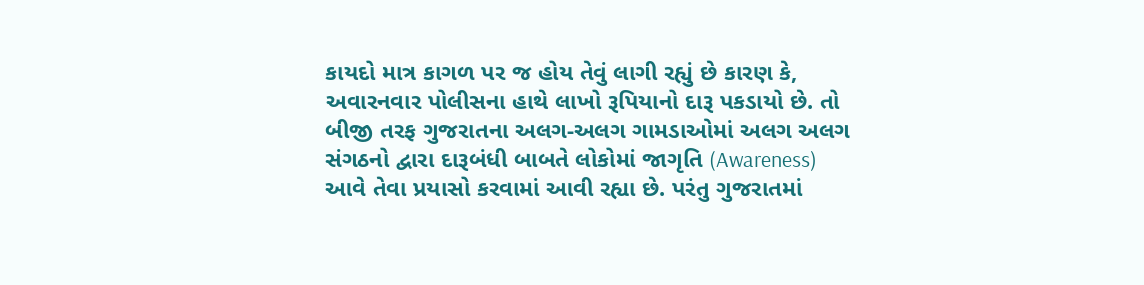કાયદો માત્ર કાગળ પર જ હોય તેવું લાગી રહ્યું છે કારણ કે, અવારનવાર પોલીસના હાથે લાખો રૂપિયાનો દારૂ પકડાયો છે. તો બીજી તરફ ગુજરાતના અલગ-અલગ ગામડાઓમાં અલગ અલગ સંગઠનો દ્વારા દારૂબંધી બાબતે લોકોમાં જાગૃતિ (Awareness) આવે તેવા પ્રયાસો કરવામાં આવી રહ્યા છે. પરંતુ ગુજરાતમાં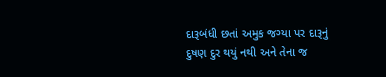દારૂબંધી છતાં અમુક જગ્યા પર દારૂનું દુષણ દુર થયું નથી અને તેના જ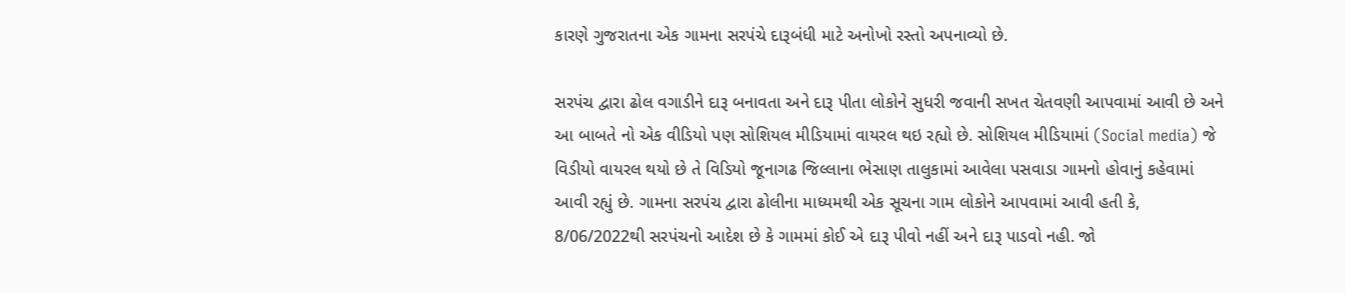કારણે ગુજરાતના એક ગામના સરપંચે દારૂબંધી માટે અનોખો રસ્તો અપનાવ્યો છે.

સરપંચ દ્વારા ઢોલ વગાડીને દારૂ બનાવતા અને દારૂ પીતા લોકોને સુધરી જવાની સખત ચેતવણી આપવામાં આવી છે અને આ બાબતે નો એક વીડિયો પણ સોશિયલ મીડિયામાં વાયરલ થઇ રહ્યો છે. સોશિયલ મીડિયામાં (Social media) જે વિડીયો વાયરલ થયો છે તે વિડિયો જૂનાગઢ જિલ્લાના ભેસાણ તાલુકામાં આવેલા પસવાડા ગામનો હોવાનું કહેવામાં આવી રહ્યું છે. ગામના સરપંચ દ્વારા ઢોલીના માધ્યમથી એક સૂચના ગામ લોકોને આપવામાં આવી હતી કે, 8/06/2022થી સરપંચનો આદેશ છે કે ગામમાં કોઈ એ દારૂ પીવો નહીં અને દારૂ પાડવો નહી. જો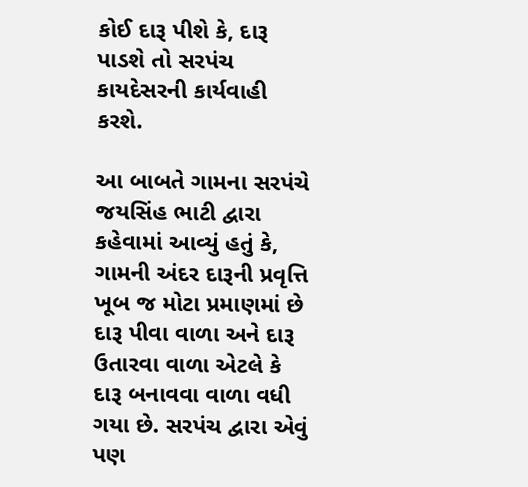કોઈ દારૂ પીશે કે, દારૂ પાડશે તો સરપંચ કાયદેસરની કાર્યવાહી કરશે.

આ બાબતે ગામના સરપંચે જયસિંહ ભાટી દ્વારા કહેવામાં આવ્યું હતું કે, ગામની અંદર દારૂની પ્રવૃત્તિ ખૂબ જ મોટા પ્રમાણમાં છે દારૂ પીવા વાળા અને દારૂ ઉતારવા વાળા એટલે કે દારૂ બનાવવા વાળા વધી ગયા છે. સરપંચ દ્વારા એવું પણ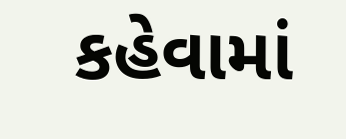કહેવામાં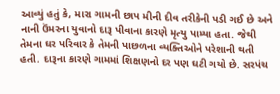આવ્યું હતું કે, મારા ગામની છાપ મીની દીવ તરીકેની પડી ગઈ છે અને નાની ઉંમરના યુવાનો દારૂ પીવાના કારણે મૃત્યુ પામ્યા હતા. જેથી તેમના ઘર પરિવાર કે તેમની પાછળના વ્યક્તિઓને પરેશાની થતી હતી. દારૂના કારણે ગામમાં શિક્ષણનો દર પણ ઘટી ગયો છે. સરપંચ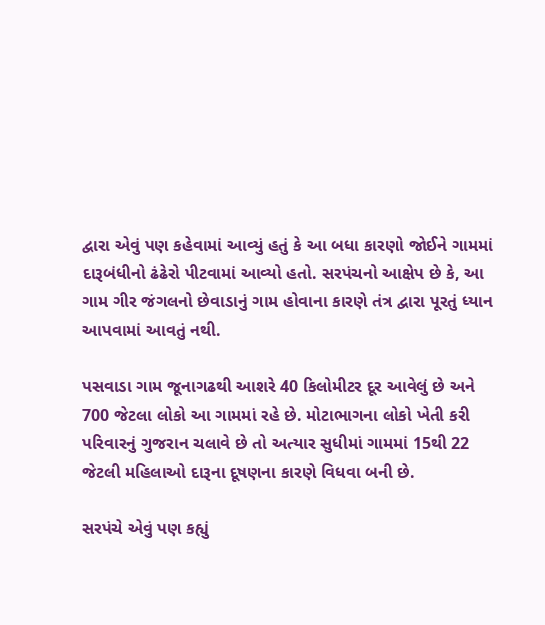દ્વારા એવું પણ કહેવામાં આવ્યું હતું કે આ બધા કારણો જોઈને ગામમાં દારૂબંધીનો ઢંઢેરો પીટવામાં આવ્યો હતો. સરપંચનો આક્ષેપ છે કે, આ ગામ ગીર જંગલનો છેવાડાનું ગામ હોવાના કારણે તંત્ર દ્વારા પૂરતું ધ્યાન આપવામાં આવતું નથી.

પસવાડા ગામ જૂનાગઢથી આશરે 40 કિલોમીટર દૂર આવેલું છે અને 700 જેટલા લોકો આ ગામમાં રહે છે. મોટાભાગના લોકો ખેતી કરી પરિવારનું ગુજરાન ચલાવે છે તો અત્યાર સુધીમાં ગામમાં 15થી 22 જેટલી મહિલાઓ દારૂના દૂષણના કારણે વિધવા બની છે.

સરપંચે એવું પણ કહ્યું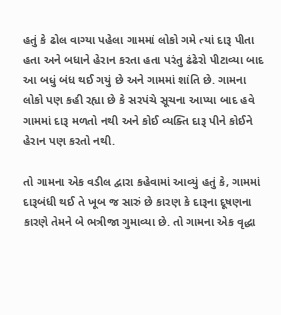હતું કે ઢોલ વાગ્યા પહેલા ગામમાં લોકો ગમે ત્યાં દારૂ પીતા હતા અને બધાને હેરાન કરતા હતા પરંતુ ઢંઢેરો પીટાવ્યા બાદ આ બધું બંધ થઈ ગયું છે અને ગામમાં શાંતિ છે. ગામના લોકો પણ કહી રહ્યા છે કે સરપંચે સૂચના આપ્યા બાદ હવે ગામમાં દારૂ મળતો નથી અને કોઈ વ્યક્તિ દારૂ પીને કોઈને હેરાન પણ કરતો નથી.

તો ગામના એક વડીલ દ્વારા કહેવામાં આવ્યું હતું કે, ગામમાં દારૂબંધી થઈ તે ખૂબ જ સારું છે કારણ કે દારૂના દૂષણના કારણે તેમને બે ભત્રીજા ગુમાવ્યા છે. તો ગામના એક વૃદ્ધા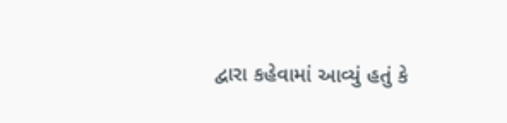દ્વારા કહેવામાં આવ્યું હતું કે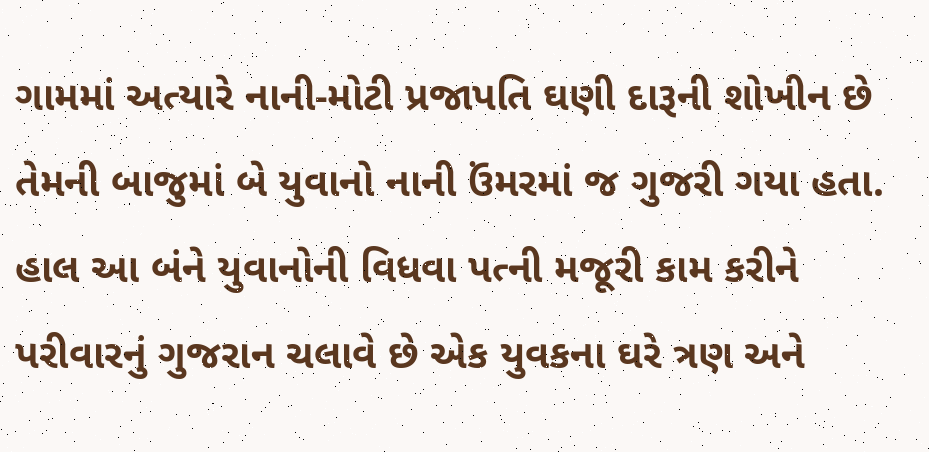ગામમાં અત્યારે નાની-મોટી પ્રજાપતિ ઘણી દારૂની શોખીન છે તેમની બાજુમાં બે યુવાનો નાની ઉંમરમાં જ ગુજરી ગયા હતા. હાલ આ બંને યુવાનોની વિધવા પત્ની મજૂરી કામ કરીને પરીવારનું ગુજરાન ચલાવે છે એક યુવકના ઘરે ત્રણ અને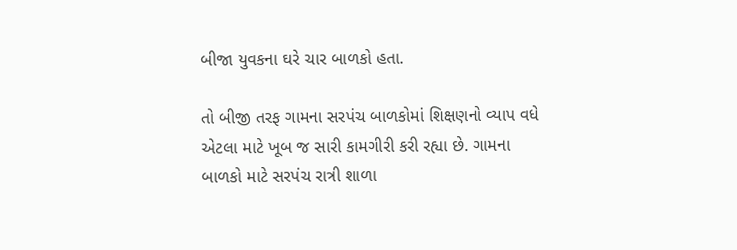બીજા યુવકના ઘરે ચાર બાળકો હતા.

તો બીજી તરફ ગામના સરપંચ બાળકોમાં શિક્ષણનો વ્યાપ વધે એટલા માટે ખૂબ જ સારી કામગીરી કરી રહ્યા છે. ગામના બાળકો માટે સરપંચ રાત્રી શાળા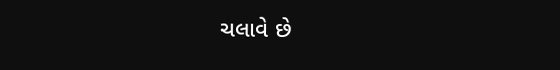ચલાવે છે